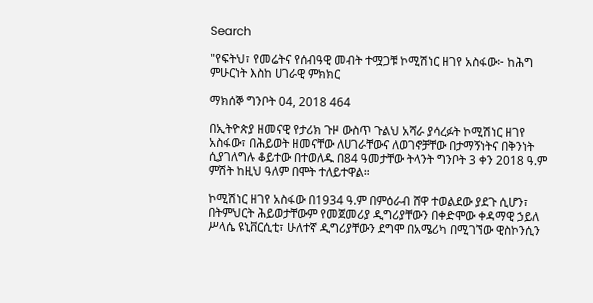Search

"የፍትህ፣ የመሬትና የሰብዓዊ መብት ተሟጋቹ ኮሚሽነር ዘገየ አስፋው፦ ከሕግ ምሁርነት እስከ ሀገራዊ ምክክር

ማክሰኞ ግንቦት 04, 2018 464

በኢትዮጵያ ዘመናዊ የታሪክ ጉዞ ውስጥ ጉልህ አሻራ ያሳረፉት ኮሚሽነር ዘገየ አስፋው፣ በሕይወት ዘመናቸው ለሀገራቸውና ለወገኖቻቸው በታማኝነትና በቅንነት ሲያገለግሉ ቆይተው በተወለዱ በ84 ዓመታቸው ትላንት ግንቦት 3 ቀን 2018 ዓ.ም ምሽት ከዚህ ዓለም በሞት ተለይተዋል።

ኮሚሽነር ዘገየ አስፋው በ1934 ዓ.ም በምዕራብ ሸዋ ተወልደው ያደጉ ሲሆን፣ በትምህርት ሕይወታቸውም የመጀመሪያ ዲግሪያቸውን በቀድሞው ቀዳማዊ ኃይለ ሥላሴ ዩኒቨርሲቲ፣ ሁለተኛ ዲግሪያቸውን ደግሞ በአሜሪካ በሚገኘው ዊስኮንሲን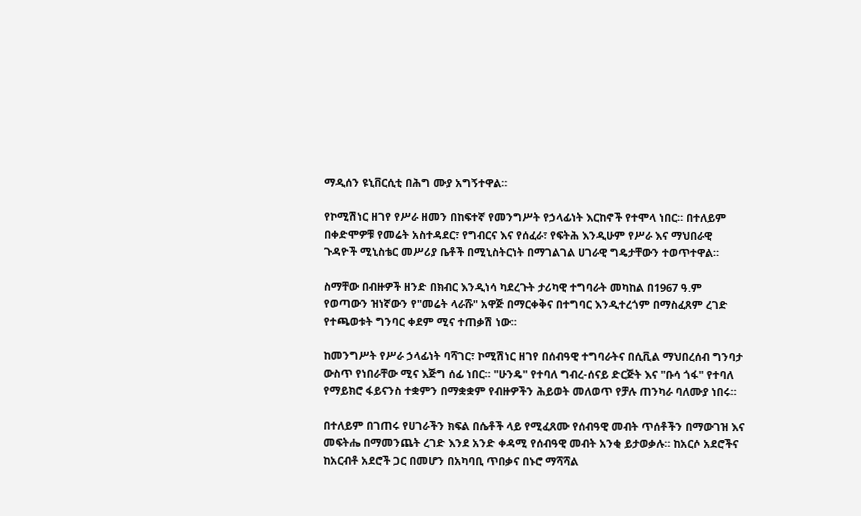ማዲሰን ዩኒቨርሲቲ በሕግ ሙያ አግኝተዋል።

የኮሚሽነር ዘገየ የሥራ ዘመን በከፍተኛ የመንግሥት የኃላፊነት እርከኖች የተሞላ ነበር። በተለይም በቀድሞዎቹ የመሬት አስተዳደር፣ የግብርና እና የሰፈራ፣ የፍትሕ እንዲሁም የሥራ እና ማህበራዊ ጉዳዮች ሚኒስቴር መሥሪያ ቤቶች በሚኒስትርነት በማገልገል ሀገራዊ ግዴታቸውን ተወጥተዋል።

ስማቸው በብዙዎች ዘንድ በክብር እንዲነሳ ካደረጉት ታሪካዊ ተግባራት መካከል በ1967 ዓ.ም የወጣውን ዝነኛውን የ"መሬት ላራሹ" አዋጅ በማርቀቅና በተግባር እንዲተረጎም በማስፈጸም ረገድ የተጫወቱት ግንባር ቀደም ሚና ተጠቃሽ ነው።

ከመንግሥት የሥራ ኃላፊነት ባሻገር፣ ኮሚሽነር ዘገየ በሰብዓዊ ተግባራትና በሲቪል ማህበረሰብ ግንባታ ውስጥ የነበራቸው ሚና እጅግ ሰፊ ነበር። "ሁንዴ" የተባለ ግብረ-ሰናይ ድርጅት እና "ቡሳ ጎፋ" የተባለ የማይክሮ ፋይናንስ ተቋምን በማቋቋም የብዙዎችን ሕይወት መለወጥ የቻሉ ጠንካራ ባለሙያ ነበሩ።

በተለይም በገጠሩ የሀገራችን ክፍል በሴቶች ላይ የሚፈጸሙ የሰብዓዊ መብት ጥሰቶችን በማውገዝ እና መፍትሔ በማመንጨት ረገድ እንደ አንድ ቀዳሚ የሰብዓዊ መብት አንቂ ይታወቃሉ። ከአርሶ አደሮችና ከአርብቶ አደሮች ጋር በመሆን በአካባቢ ጥበቃና በኑሮ ማሻሻል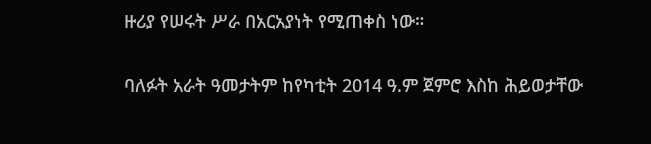ዙሪያ የሠሩት ሥራ በአርአያነት የሚጠቀስ ነው።

ባለፉት አራት ዓመታትም ከየካቲት 2014 ዓ.ም ጀምሮ እስከ ሕይወታቸው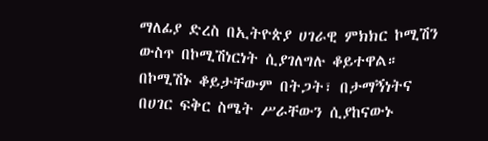ማለፊያ ድረስ በኢትዮጵያ ሀገራዊ ምክክር ኮሚሽን ውስጥ በኮሚሽነርነት ሲያገለግሉ ቆይተዋል። በኮሚሽኑ ቆይታቸውም በትጋት፣ በታማኝነትና በሀገር ፍቅር ስሜት ሥራቸውን ሲያከናውኑ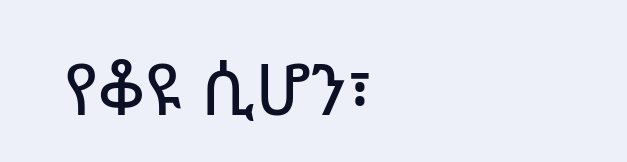የቆዩ ሲሆን፣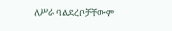ለሥራ ባልደረቦቻቸውም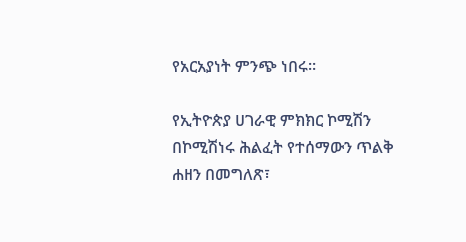የአርአያነት ምንጭ ነበሩ።

የኢትዮጵያ ሀገራዊ ምክክር ኮሚሽን በኮሚሽነሩ ሕልፈት የተሰማውን ጥልቅ ሐዘን በመግለጽ፣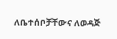ለቤተሰቦቻቸውና ለወዳጅ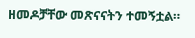ዘመዶቻቸው መጽናናትን ተመኝቷል።